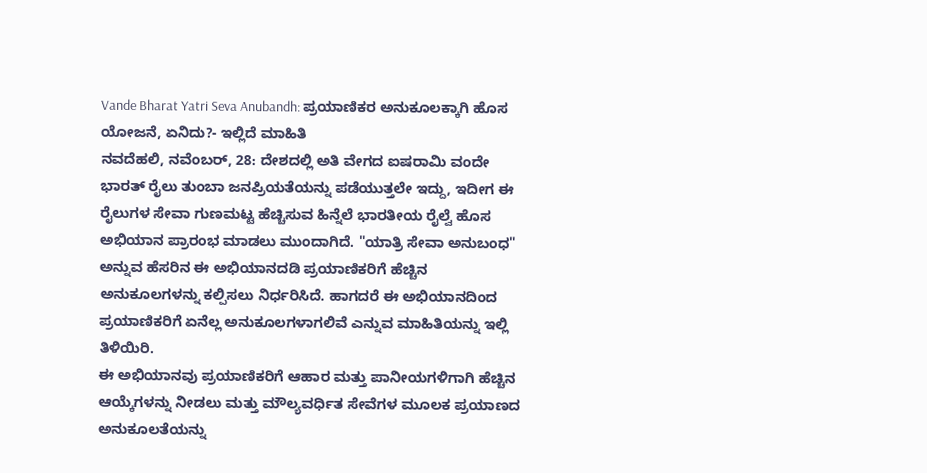Vande Bharat Yatri Seva Anubandh: ಪ್ರಯಾಣಿಕರ ಅನುಕೂಲಕ್ಕಾಗಿ ಹೊಸ ಯೋಜನೆ, ಏನಿದು?- ಇಲ್ಲಿದೆ ಮಾಹಿತಿ
ನವದೆಹಲಿ, ನವೆಂಬರ್, 28: ದೇಶದಲ್ಲಿ ಅತಿ ವೇಗದ ಐಷರಾಮಿ ವಂದೇ ಭಾರತ್ ರೈಲು ತುಂಬಾ ಜನಪ್ರಿಯತೆಯನ್ನು ಪಡೆಯುತ್ತಲೇ ಇದ್ದು, ಇದೀಗ ಈ ರೈಲುಗಳ ಸೇವಾ ಗುಣಮಟ್ಟ ಹೆಚ್ಚಿಸುವ ಹಿನ್ನೆಲೆ ಭಾರತೀಯ ರೈಲ್ವೆ ಹೊಸ ಅಭಿಯಾನ ಪ್ರಾರಂಭ ಮಾಡಲು ಮುಂದಾಗಿದೆ. "ಯಾತ್ರಿ ಸೇವಾ ಅನುಬಂಧ" ಅನ್ನುವ ಹೆಸರಿನ ಈ ಅಭಿಯಾನದಡಿ ಪ್ರಯಾಣಿಕರಿಗೆ ಹೆಚ್ಚಿನ ಅನುಕೂಲಗಳನ್ನು ಕಲ್ಪಿಸಲು ನಿರ್ಧರಿಸಿದೆ. ಹಾಗದರೆ ಈ ಅಭಿಯಾನದಿಂದ ಪ್ರಯಾಣಿಕರಿಗೆ ಏನೆಲ್ಲ ಅನುಕೂಲಗಳಾಗಲಿವೆ ಎನ್ನುವ ಮಾಹಿತಿಯನ್ನು ಇಲ್ಲಿ ತಿಳಿಯಿರಿ.
ಈ ಅಭಿಯಾನವು ಪ್ರಯಾಣಿಕರಿಗೆ ಆಹಾರ ಮತ್ತು ಪಾನೀಯಗಳಿಗಾಗಿ ಹೆಚ್ಚಿನ ಆಯ್ಕೆಗಳನ್ನು ನೀಡಲು ಮತ್ತು ಮೌಲ್ಯವರ್ಧಿತ ಸೇವೆಗಳ ಮೂಲಕ ಪ್ರಯಾಣದ ಅನುಕೂಲತೆಯನ್ನು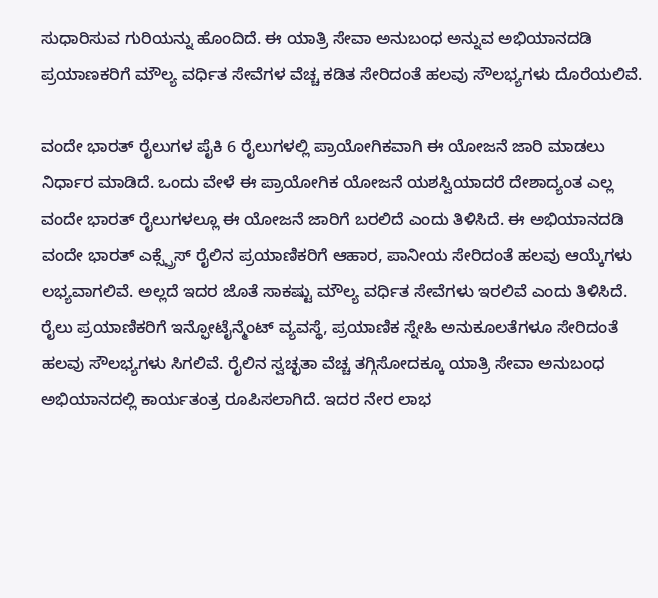ಸುಧಾರಿಸುವ ಗುರಿಯನ್ನು ಹೊಂದಿದೆ. ಈ ಯಾತ್ರಿ ಸೇವಾ ಅನುಬಂಧ ಅನ್ನುವ ಅಭಿಯಾನದಡಿ ಪ್ರಯಾಣಕರಿಗೆ ಮೌಲ್ಯ ವರ್ಧಿತ ಸೇವೆಗಳ ವೆಚ್ಚ ಕಡಿತ ಸೇರಿದಂತೆ ಹಲವು ಸೌಲಭ್ಯಗಳು ದೊರೆಯಲಿವೆ.

ವಂದೇ ಭಾರತ್ ರೈಲುಗಳ ಪೈಕಿ 6 ರೈಲುಗಳಲ್ಲಿ ಪ್ರಾಯೋಗಿಕವಾಗಿ ಈ ಯೋಜನೆ ಜಾರಿ ಮಾಡಲು ನಿರ್ಧಾರ ಮಾಡಿದೆ. ಒಂದು ವೇಳೆ ಈ ಪ್ರಾಯೋಗಿಕ ಯೋಜನೆ ಯಶಸ್ವಿಯಾದರೆ ದೇಶಾದ್ಯಂತ ಎಲ್ಲ ವಂದೇ ಭಾರತ್ ರೈಲುಗಳಲ್ಲೂ ಈ ಯೋಜನೆ ಜಾರಿಗೆ ಬರಲಿದೆ ಎಂದು ತಿಳಿಸಿದೆ. ಈ ಅಭಿಯಾನದಡಿ ವಂದೇ ಭಾರತ್ ಎಕ್ಸ್ಪ್ರೆಸ್ ರೈಲಿನ ಪ್ರಯಾಣಿಕರಿಗೆ ಆಹಾರ, ಪಾನೀಯ ಸೇರಿದಂತೆ ಹಲವು ಆಯ್ಕೆಗಳು ಲಭ್ಯವಾಗಲಿವೆ. ಅಲ್ಲದೆ ಇದರ ಜೊತೆ ಸಾಕಷ್ಟು ಮೌಲ್ಯ ವರ್ಧಿತ ಸೇವೆಗಳು ಇರಲಿವೆ ಎಂದು ತಿಳಿಸಿದೆ.
ರೈಲು ಪ್ರಯಾಣಿಕರಿಗೆ ಇನ್ಫೋಟೈನ್ಮೆಂಟ್ ವ್ಯವಸ್ಥೆ, ಪ್ರಯಾಣಿಕ ಸ್ನೇಹಿ ಅನುಕೂಲತೆಗಳೂ ಸೇರಿದಂತೆ ಹಲವು ಸೌಲಭ್ಯಗಳು ಸಿಗಲಿವೆ. ರೈಲಿನ ಸ್ವಚ್ಛತಾ ವೆಚ್ಚ ತಗ್ಗಿಸೋದಕ್ಕೂ ಯಾತ್ರಿ ಸೇವಾ ಅನುಬಂಧ ಅಭಿಯಾನದಲ್ಲಿ ಕಾರ್ಯತಂತ್ರ ರೂಪಿಸಲಾಗಿದೆ. ಇದರ ನೇರ ಲಾಭ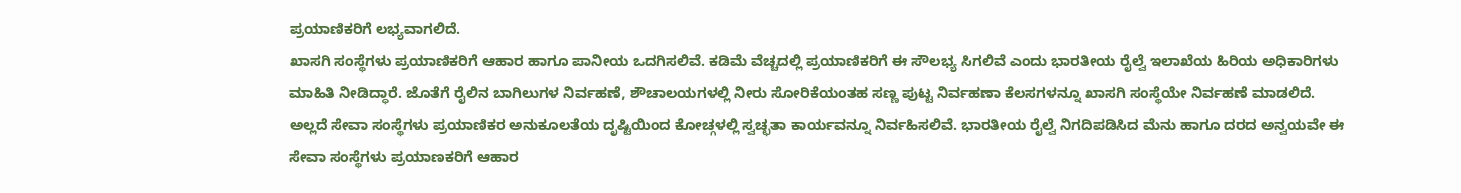ಪ್ರಯಾಣಿಕರಿಗೆ ಲಭ್ಯವಾಗಲಿದೆ.
ಖಾಸಗಿ ಸಂಸ್ಥೆಗಳು ಪ್ರಯಾಣಿಕರಿಗೆ ಆಹಾರ ಹಾಗೂ ಪಾನೀಯ ಒದಗಿಸಲಿವೆ. ಕಡಿಮೆ ವೆಚ್ಚದಲ್ಲಿ ಪ್ರಯಾಣಿಕರಿಗೆ ಈ ಸೌಲಭ್ಯ ಸಿಗಲಿವೆ ಎಂದು ಭಾರತೀಯ ರೈಲ್ವೆ ಇಲಾಖೆಯ ಹಿರಿಯ ಅಧಿಕಾರಿಗಳು ಮಾಹಿತಿ ನೀಡಿದ್ಧಾರೆ. ಜೊತೆಗೆ ರೈಲಿನ ಬಾಗಿಲುಗಳ ನಿರ್ವಹಣೆ, ಶೌಚಾಲಯಗಳಲ್ಲಿ ನೀರು ಸೋರಿಕೆಯಂತಹ ಸಣ್ಣ ಪುಟ್ಟ ನಿರ್ವಹಣಾ ಕೆಲಸಗಳನ್ನೂ ಖಾಸಗಿ ಸಂಸ್ಥೆಯೇ ನಿರ್ವಹಣೆ ಮಾಡಲಿದೆ.
ಅಲ್ಲದೆ ಸೇವಾ ಸಂಸ್ಥೆಗಳು ಪ್ರಯಾಣಿಕರ ಅನುಕೂಲತೆಯ ದೃಷ್ಟಿಯಿಂದ ಕೋಚ್ಗಳಲ್ಲಿ ಸ್ವಚ್ಛತಾ ಕಾರ್ಯವನ್ನೂ ನಿರ್ವಹಿಸಲಿವೆ. ಭಾರತೀಯ ರೈಲ್ವೆ ನಿಗದಿಪಡಿಸಿದ ಮೆನು ಹಾಗೂ ದರದ ಅನ್ವಯವೇ ಈ ಸೇವಾ ಸಂಸ್ಥೆಗಳು ಪ್ರಯಾಣಕರಿಗೆ ಆಹಾರ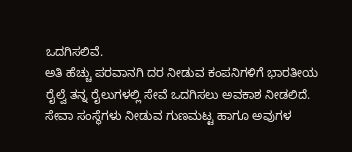ಒದಗಿಸಲಿವೆ.
ಅತಿ ಹೆಚ್ಚು ಪರವಾನಗಿ ದರ ನೀಡುವ ಕಂಪನಿಗಳಿಗೆ ಭಾರತೀಯ ರೈಲ್ವೆ ತನ್ನ ರೈಲುಗಳಲ್ಲಿ ಸೇವೆ ಒದಗಿಸಲು ಅವಕಾಶ ನೀಡಲಿದೆ. ಸೇವಾ ಸಂಸ್ಥೆಗಳು ನೀಡುವ ಗುಣಮಟ್ಟ ಹಾಗೂ ಅವುಗಳ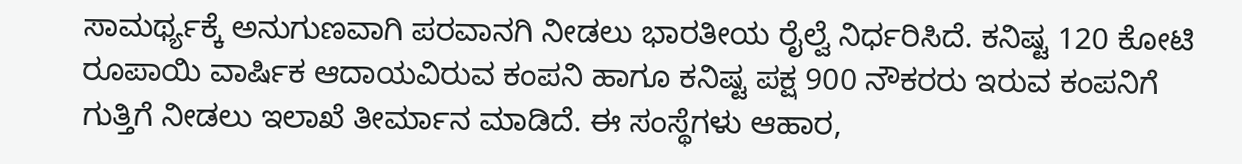ಸಾಮರ್ಥ್ಯಕ್ಕೆ ಅನುಗುಣವಾಗಿ ಪರವಾನಗಿ ನೀಡಲು ಭಾರತೀಯ ರೈಲ್ವೆ ನಿರ್ಧರಿಸಿದೆ. ಕನಿಷ್ಟ 120 ಕೋಟಿ ರೂಪಾಯಿ ವಾರ್ಷಿಕ ಆದಾಯವಿರುವ ಕಂಪನಿ ಹಾಗೂ ಕನಿಷ್ಟ ಪಕ್ಷ 900 ನೌಕರರು ಇರುವ ಕಂಪನಿಗೆ ಗುತ್ತಿಗೆ ನೀಡಲು ಇಲಾಖೆ ತೀರ್ಮಾನ ಮಾಡಿದೆ. ಈ ಸಂಸ್ಥೆಗಳು ಆಹಾರ,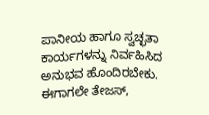ಪಾನೀಯ ಹಾಗೂ ಸ್ವಚ್ಛತಾ ಕಾರ್ಯಗಳನ್ನು ನಿರ್ವಹಿಸಿದ ಅನುಭವ ಹೊಂದಿರಬೇಕು.
ಈಗಾಗಲೇ ತೇಜಸ್,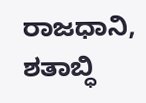ರಾಜಧಾನಿ, ಶತಾಬ್ಧಿ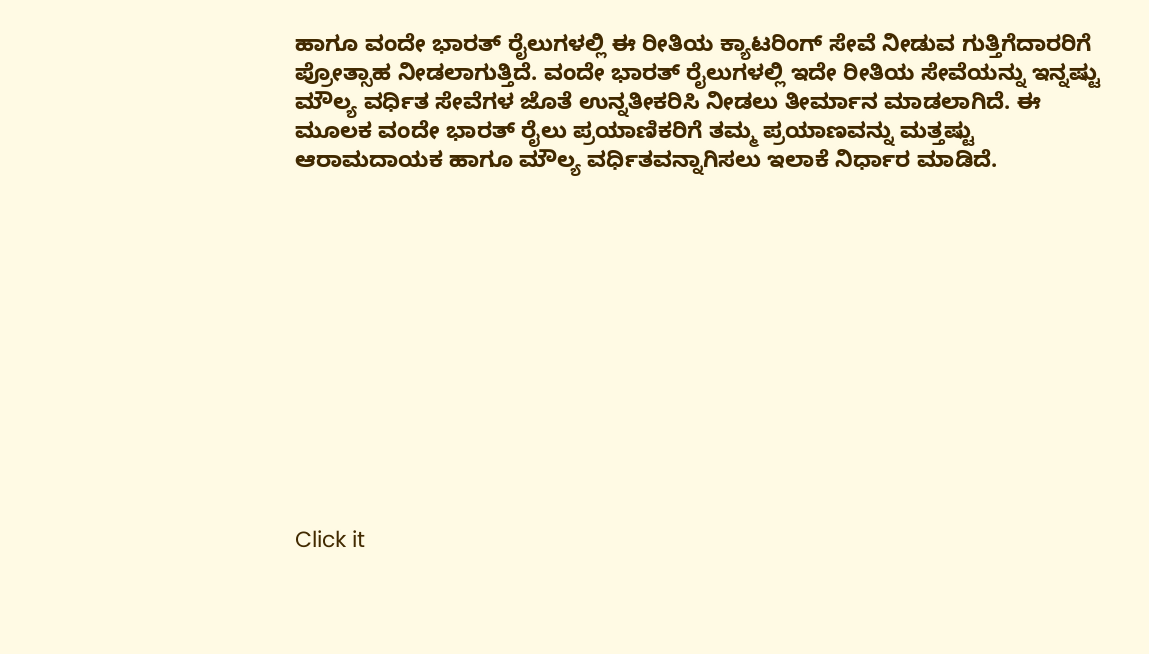ಹಾಗೂ ವಂದೇ ಭಾರತ್ ರೈಲುಗಳಲ್ಲಿ ಈ ರೀತಿಯ ಕ್ಯಾಟರಿಂಗ್ ಸೇವೆ ನೀಡುವ ಗುತ್ತಿಗೆದಾರರಿಗೆ ಪ್ರೋತ್ಸಾಹ ನೀಡಲಾಗುತ್ತಿದೆ. ವಂದೇ ಭಾರತ್ ರೈಲುಗಳಲ್ಲಿ ಇದೇ ರೀತಿಯ ಸೇವೆಯನ್ನು ಇನ್ನಷ್ಟು ಮೌಲ್ಯ ವರ್ಧಿತ ಸೇವೆಗಳ ಜೊತೆ ಉನ್ನತೀಕರಿಸಿ ನೀಡಲು ತೀರ್ಮಾನ ಮಾಡಲಾಗಿದೆ. ಈ ಮೂಲಕ ವಂದೇ ಭಾರತ್ ರೈಲು ಪ್ರಯಾಣಿಕರಿಗೆ ತಮ್ಮ ಪ್ರಯಾಣವನ್ನು ಮತ್ತಷ್ಟು ಆರಾಮದಾಯಕ ಹಾಗೂ ಮೌಲ್ಯ ವರ್ಧಿತವನ್ನಾಗಿಸಲು ಇಲಾಕೆ ನಿರ್ಧಾರ ಮಾಡಿದೆ.












Click it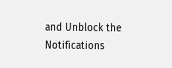and Unblock the Notifications